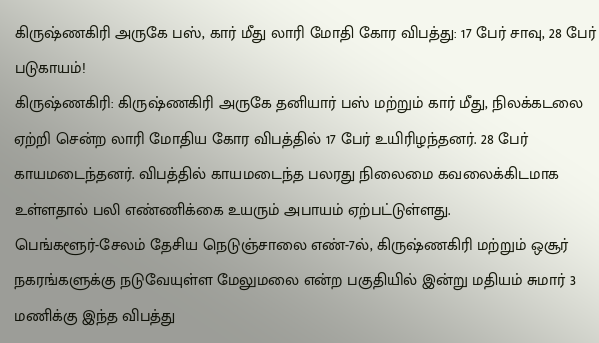கிருஷ்ணகிரி அருகே பஸ், கார் மீது லாரி மோதி கோர விபத்து: 17 பேர் சாவு, 28 பேர் படுகாயம்!
கிருஷ்ணகிரி: கிருஷ்ணகிரி அருகே தனியார் பஸ் மற்றும் கார் மீது, நிலக்கடலை ஏற்றி சென்ற லாரி மோதிய கோர விபத்தில் 17 பேர் உயிரிழந்தனர். 28 பேர் காயமடைந்தனர். விபத்தில் காயமடைந்த பலரது நிலைமை கவலைக்கிடமாக உள்ளதால் பலி எண்ணிக்கை உயரும் அபாயம் ஏற்பட்டுள்ளது.
பெங்களூர்-சேலம் தேசிய நெடுஞ்சாலை எண்-7ல், கிருஷ்ணகிரி மற்றும் ஒசூர் நகரங்களுக்கு நடுவேயுள்ள மேலுமலை என்ற பகுதியில் இன்று மதியம் சுமார் 3 மணிக்கு இந்த விபத்து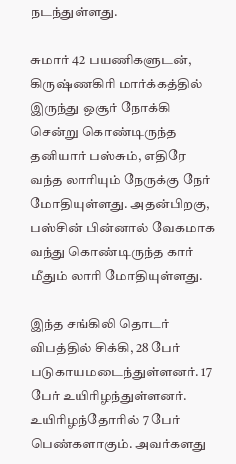நடந்துள்ளது.

சுமார் 42 பயணிகளுடன், கிருஷ்ணகிரி மார்க்கத்தில் இருந்து ஒசூர் நோக்கி சென்று கொண்டிருந்த தனியார் பஸ்சும், எதிரே வந்த லாரியும் நேருக்கு நேர் மோதியுள்ளது. அதன்பிறகு, பஸ்சின் பின்னால் வேகமாக வந்து கொண்டிருந்த கார் மீதும் லாரி மோதியுள்ளது.

இந்த சங்கிலி தொடர் விபத்தில் சிக்கி, 28 பேர் படுகாயமடைந்துள்ளனர். 17 பேர் உயிரிழந்துள்ளனர். உயிரிழந்தோரில் 7 பேர் பெண்களாகும். அவர்களது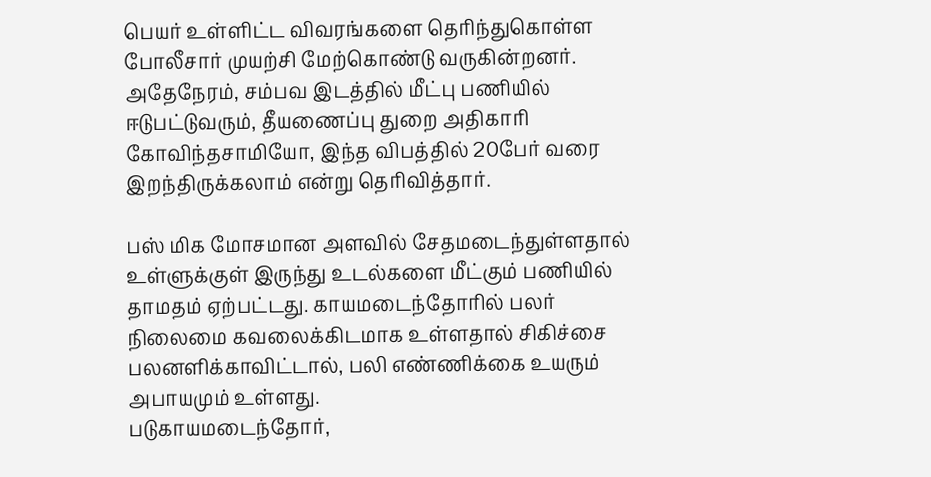பெயர் உள்ளிட்ட விவரங்களை தெரிந்துகொள்ள போலீசார் முயற்சி மேற்கொண்டு வருகின்றனர்.
அதேநேரம், சம்பவ இடத்தில் மீட்பு பணியில் ஈடுபட்டுவரும், தீயணைப்பு துறை அதிகாரி கோவிந்தசாமியோ, இந்த விபத்தில் 20பேர் வரை இறந்திருக்கலாம் என்று தெரிவித்தார்.

பஸ் மிக மோசமான அளவில் சேதமடைந்துள்ளதால் உள்ளுக்குள் இருந்து உடல்களை மீட்கும் பணியில் தாமதம் ஏற்பட்டது. காயமடைந்தோரில் பலர் நிலைமை கவலைக்கிடமாக உள்ளதால் சிகிச்சை பலனளிக்காவிட்டால், பலி எண்ணிக்கை உயரும் அபாயமும் உள்ளது.
படுகாயமடைந்தோர்,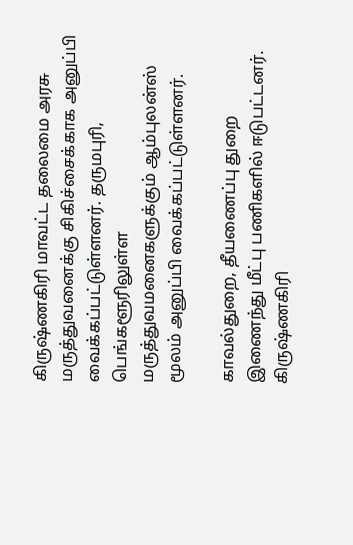கிருஷ்ணகிரி மாவட்ட தலைமை அரசு மருத்துவனைக்கு சிகிச்சைக்காக அனுப்பி வைக்கப்பட்டுள்ளனர். தருமபுரி, பெங்களூரிலுள்ள மருத்துவமனைகளுக்கும் ஆம்புலன்ஸ் மூலம் அனுப்பி வைக்கப்பட்டுள்ளனர்.

காவல்துறை, தீயணைப்பு துறை இணைந்து மீட்பு பணிகளில் ஈடுபட்டனர். கிருஷ்ணகிரி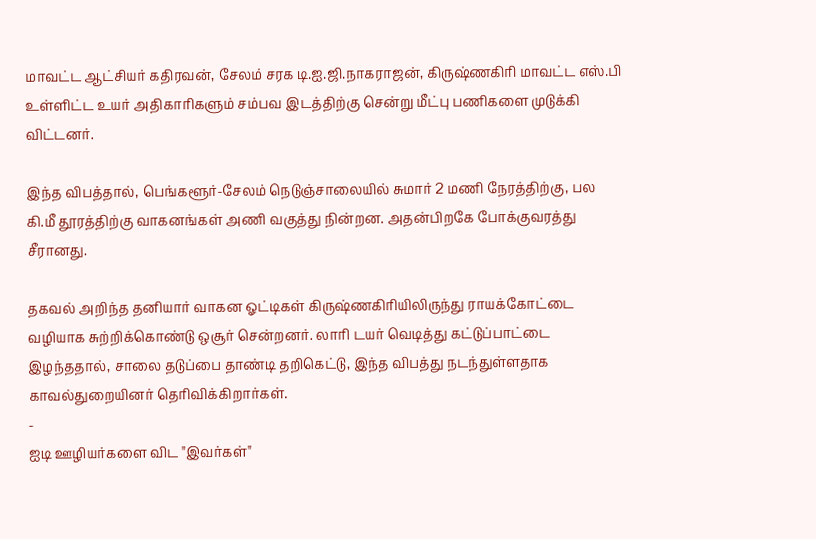மாவட்ட ஆட்சியர் கதிரவன், சேலம் சரக டி.ஐ.ஜி.நாகராஜன், கிருஷ்ணகிரி மாவட்ட எஸ்.பி உள்ளிட்ட உயர் அதிகாரிகளும் சம்பவ இடத்திற்கு சென்று மீட்பு பணிகளை முடுக்கி விட்டனர்.

இந்த விபத்தால், பெங்களூர்-சேலம் நெடுஞ்சாலையில் சுமார் 2 மணி நேரத்திற்கு, பல கி.மீ தூரத்திற்கு வாகனங்கள் அணி வகுத்து நின்றன. அதன்பிறகே போக்குவரத்து சீரானது.

தகவல் அறிந்த தனியார் வாகன ஓட்டிகள் கிருஷ்ணகிரியிலிருந்து ராயக்கோட்டை வழியாக சுற்றிக்கொண்டு ஒசூர் சென்றனர். லாரி டயர் வெடித்து கட்டுப்பாட்டை இழந்ததால், சாலை தடுப்பை தாண்டி தறிகெட்டு, இந்த விபத்து நடந்துள்ளதாக காவல்துறையினர் தெரிவிக்கிறார்கள்.
-
ஐடி ஊழியர்களை விட "இவர்கள்"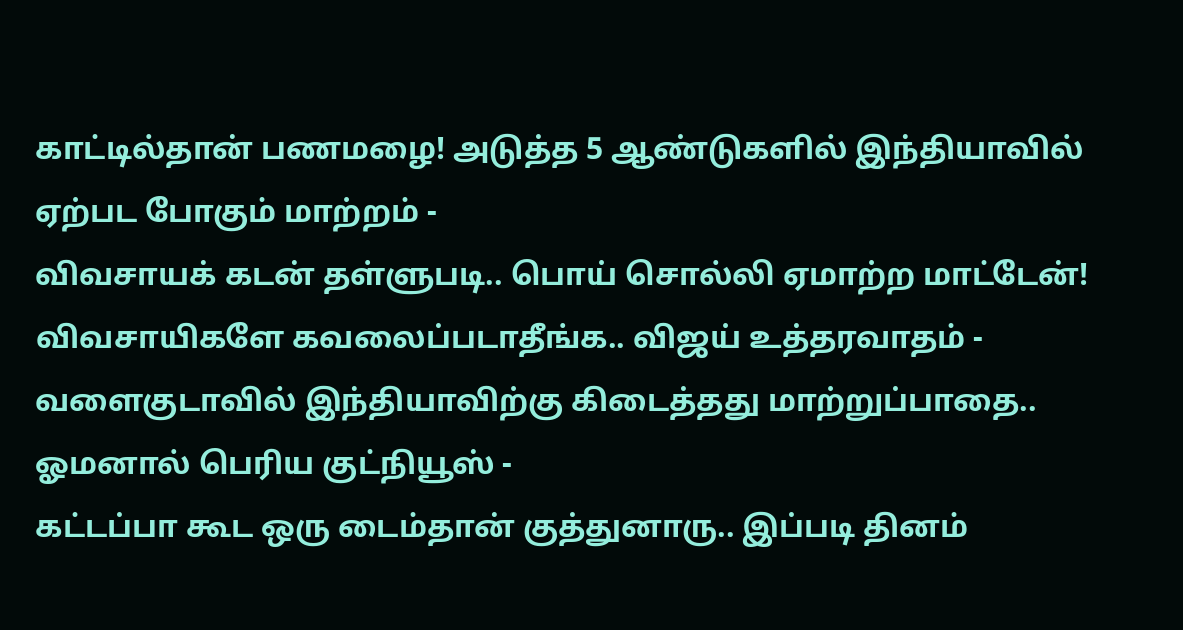காட்டில்தான் பணமழை! அடுத்த 5 ஆண்டுகளில் இந்தியாவில் ஏற்பட போகும் மாற்றம் -
விவசாயக் கடன் தள்ளுபடி.. பொய் சொல்லி ஏமாற்ற மாட்டேன்! விவசாயிகளே கவலைப்படாதீங்க.. விஜய் உத்தரவாதம் -
வளைகுடாவில் இந்தியாவிற்கு கிடைத்தது மாற்றுப்பாதை.. ஓமனால் பெரிய குட்நியூஸ் -
கட்டப்பா கூட ஒரு டைம்தான் குத்துனாரு.. இப்படி தினம்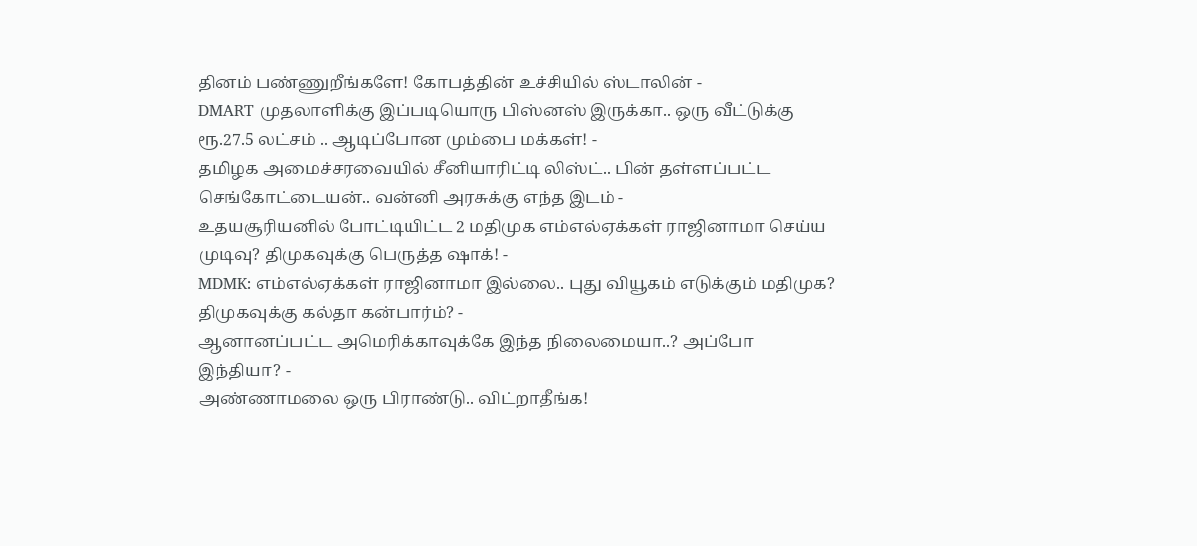தினம் பண்ணுறீங்களே! கோபத்தின் உச்சியில் ஸ்டாலின் -
DMART முதலாளிக்கு இப்படியொரு பிஸ்னஸ் இருக்கா.. ஒரு வீட்டுக்கு ரூ.27.5 லட்சம் .. ஆடிப்போன மும்பை மக்கள்! -
தமிழக அமைச்சரவையில் சீனியாரிட்டி லிஸ்ட்.. பின் தள்ளப்பட்ட செங்கோட்டையன்.. வன்னி அரசுக்கு எந்த இடம் -
உதயசூரியனில் போட்டியிட்ட 2 மதிமுக எம்எல்ஏக்கள் ராஜினாமா செய்ய முடிவு? திமுகவுக்கு பெருத்த ஷாக்! -
MDMK: எம்எல்ஏக்கள் ராஜினாமா இல்லை.. புது வியூகம் எடுக்கும் மதிமுக? திமுகவுக்கு கல்தா கன்பார்ம்? -
ஆனானப்பட்ட அமெரிக்காவுக்கே இந்த நிலைமையா..? அப்போ இந்தியா? -
அண்ணாமலை ஒரு பிராண்டு.. விட்றாதீங்க!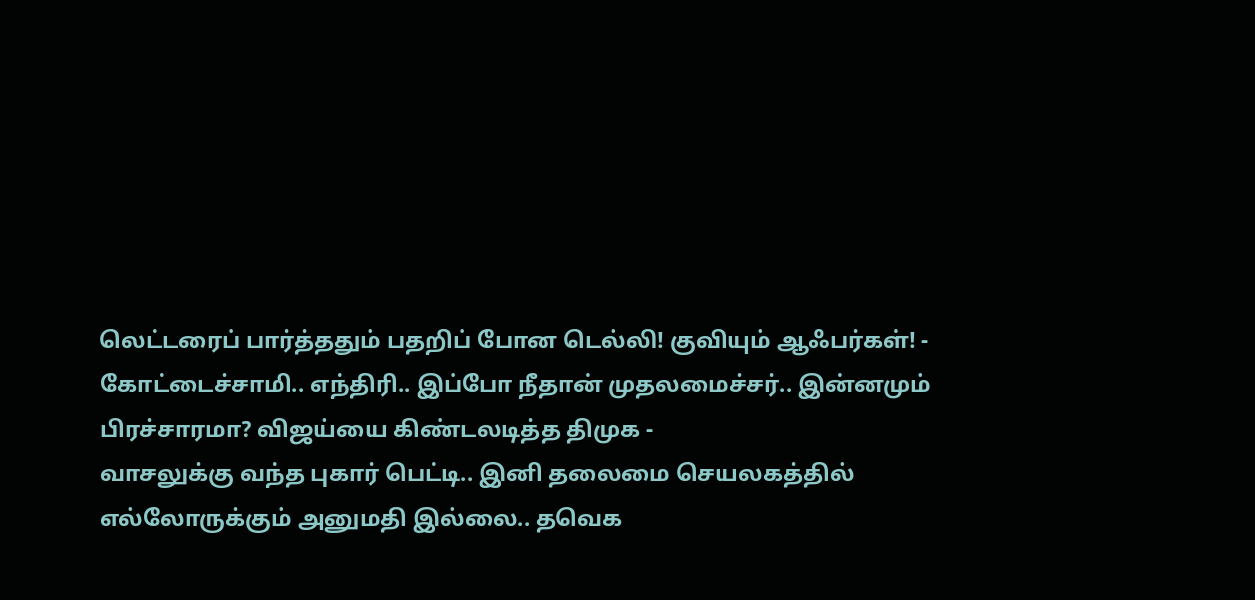லெட்டரைப் பார்த்ததும் பதறிப் போன டெல்லி! குவியும் ஆஃபர்கள்! -
கோட்டைச்சாமி.. எந்திரி.. இப்போ நீதான் முதலமைச்சர்.. இன்னமும் பிரச்சாரமா? விஜய்யை கிண்டலடித்த திமுக -
வாசலுக்கு வந்த புகார் பெட்டி.. இனி தலைமை செயலகத்தில் எல்லோருக்கும் அனுமதி இல்லை.. தவெக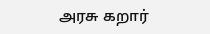அரசு கறார்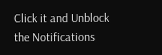Click it and Unblock the Notifications